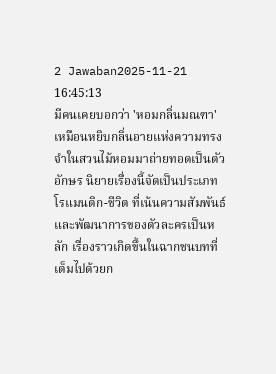2 Jawaban2025-11-21 16:45:13
มีคนเคยบอกว่า 'หอมกลิ่นมณฑา' เหมือนหยิบกลิ่นอายแห่งความทรงจำในสวนไม้หอมมาถ่ายทอดเป็นตัวอักษร นิยายเรื่องนี้จัดเป็นประเภทโรแมนติก-ชีวิต ที่เน้นความสัมพันธ์และพัฒนาการของตัวละครเป็นหลัก เรื่องราวเกิดขึ้นในฉากชนบทที่เต็มไปด้วยก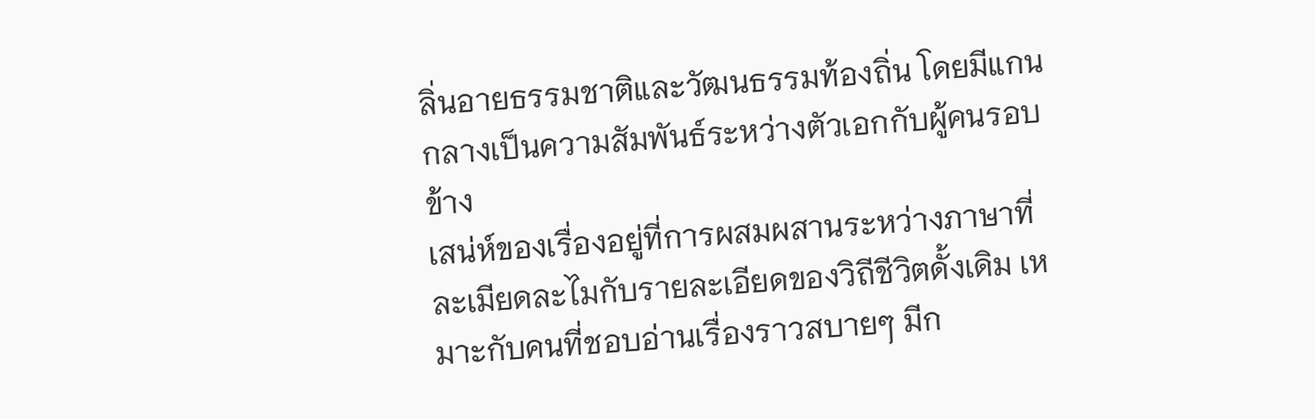ลิ่นอายธรรมชาติและวัฒนธรรมท้องถิ่น โดยมีแกนกลางเป็นความสัมพันธ์ระหว่างตัวเอกกับผู้คนรอบข้าง
เสน่ห์ของเรื่องอยู่ที่การผสมผสานระหว่างภาษาที่ละเมียดละไมกับรายละเอียดของวิถีชีวิตดั้งเดิม เหมาะกับคนที่ชอบอ่านเรื่องราวสบายๆ มีก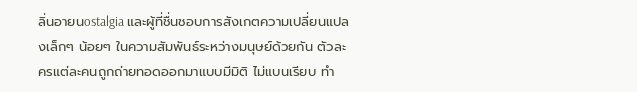ลิ่นอายนostalgia และผู้ที่ชื่นชอบการสังเกตความเปลี่ยนแปลงเล็กๆ น้อยๆ ในความสัมพันธ์ระหว่างมนุษย์ด้วยกัน ตัวละครแต่ละคนถูกถ่ายทอดออกมาแบบมีมิติ ไม่แบนเรียบ ทำ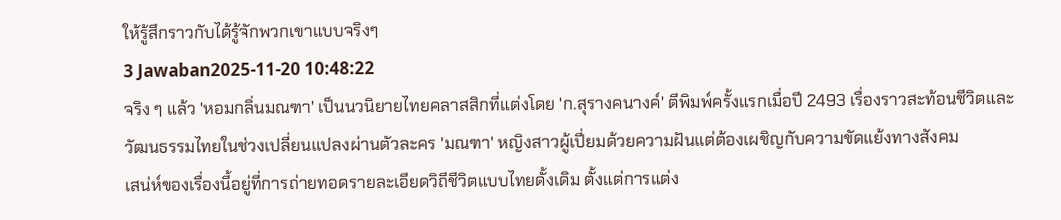ให้รู้สึกราวกับได้รู้จักพวกเขาแบบจริงๆ
3 Jawaban2025-11-20 10:48:22
จริง ๆ แล้ว 'หอมกลิ่นมณฑา' เป็นนวนิยายไทยคลาสสิกที่แต่งโดย 'ก.สุรางคนางค์' ตีพิมพ์ครั้งแรกเมื่อปี 2493 เรื่องราวสะท้อนชีวิตและวัฒนธรรมไทยในช่วงเปลี่ยนแปลงผ่านตัวละคร 'มณฑา' หญิงสาวผู้เปี่ยมด้วยความฝันแต่ต้องเผชิญกับความขัดแย้งทางสังคม
เสน่ห์ของเรื่องนี้อยู่ที่การถ่ายทอดรายละเอียดวิถีชีวิตแบบไทยดั้งเดิม ตั้งแต่การแต่ง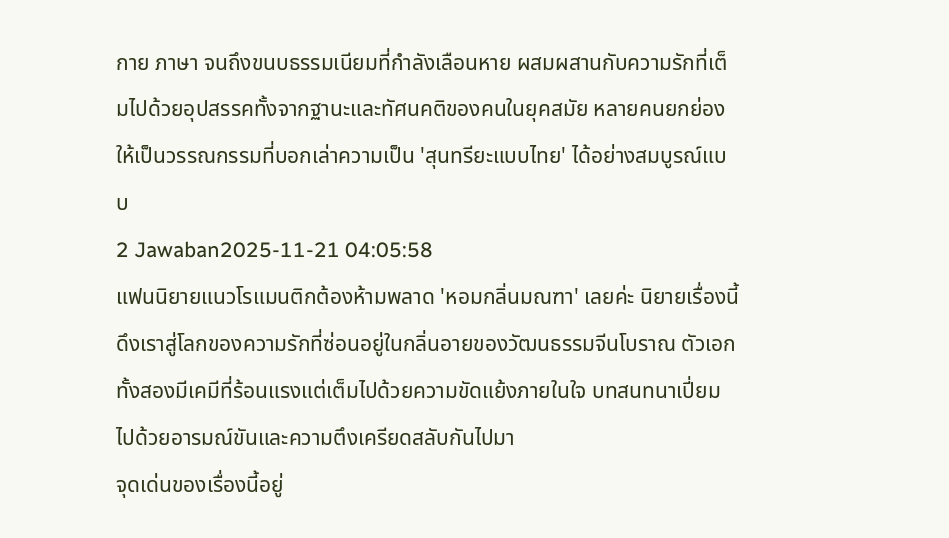กาย ภาษา จนถึงขนบธรรมเนียมที่กำลังเลือนหาย ผสมผสานกับความรักที่เต็มไปด้วยอุปสรรคทั้งจากฐานะและทัศนคติของคนในยุคสมัย หลายคนยกย่องให้เป็นวรรณกรรมที่บอกเล่าความเป็น 'สุนทรียะแบบไทย' ได้อย่างสมบูรณ์แบบ
2 Jawaban2025-11-21 04:05:58
แฟนนิยายแนวโรแมนติกต้องห้ามพลาด 'หอมกลิ่นมณฑา' เลยค่ะ นิยายเรื่องนี้ดึงเราสู่โลกของความรักที่ซ่อนอยู่ในกลิ่นอายของวัฒนธรรมจีนโบราณ ตัวเอกทั้งสองมีเคมีที่ร้อนแรงแต่เต็มไปด้วยความขัดแย้งภายในใจ บทสนทนาเปี่ยมไปด้วยอารมณ์ขันและความตึงเครียดสลับกันไปมา
จุดเด่นของเรื่องนี้อยู่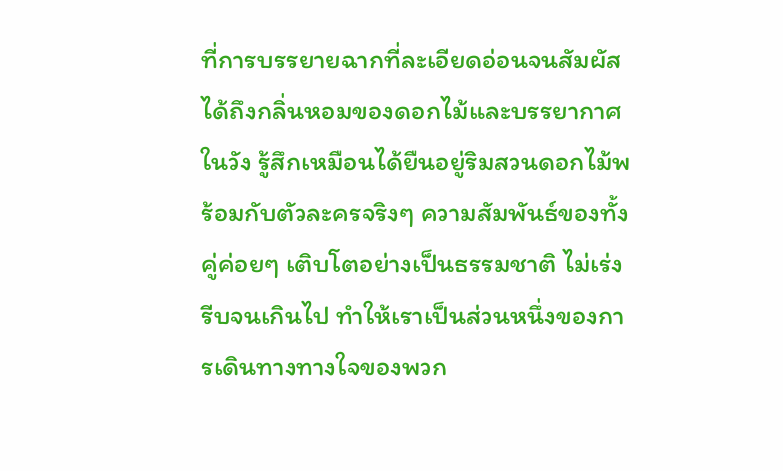ที่การบรรยายฉากที่ละเอียดอ่อนจนสัมผัสได้ถึงกลิ่นหอมของดอกไม้และบรรยากาศในวัง รู้สึกเหมือนได้ยืนอยู่ริมสวนดอกไม้พร้อมกับตัวละครจริงๆ ความสัมพันธ์ของทั้งคู่ค่อยๆ เติบโตอย่างเป็นธรรมชาติ ไม่เร่งรีบจนเกินไป ทำให้เราเป็นส่วนหนึ่งของการเดินทางทางใจของพวก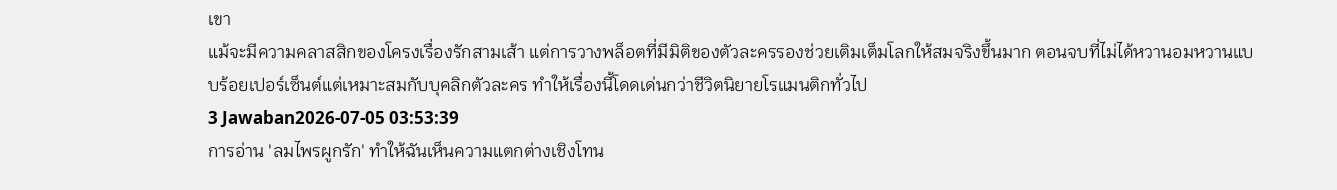เขา
แม้จะมีความคลาสสิกของโครงเรื่องรักสามเส้า แต่การวางพล็อตที่มีมิติของตัวละครรองช่วยเติมเต็มโลกให้สมจริงขึ้นมาก ตอนจบที่ไม่ได้หวานอมหวานแบบร้อยเปอร์เซ็นต์แต่เหมาะสมกับบุคลิกตัวละคร ทำให้เรื่องนี้โดดเด่นกว่าชีวิตนิยายโรแมนติกทั่วไป
3 Jawaban2026-07-05 03:53:39
การอ่าน 'ลมไพรผูกรัก' ทำให้ฉันเห็นความแตกต่างเชิงโทน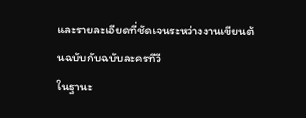และรายละเอียดที่ชัดเจนระหว่างงานเขียนต้นฉบับกับฉบับละครทีวี
ในฐานะ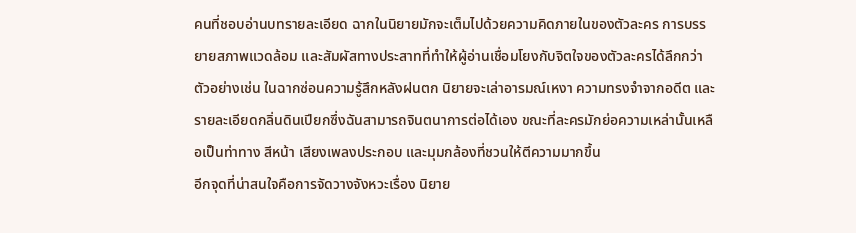คนที่ชอบอ่านบทรายละเอียด ฉากในนิยายมักจะเต็มไปด้วยความคิดภายในของตัวละคร การบรรยายสภาพแวดล้อม และสัมผัสทางประสาทที่ทำให้ผู้อ่านเชื่อมโยงกับจิตใจของตัวละครได้ลึกกว่า ตัวอย่างเช่น ในฉากซ่อนความรู้สึกหลังฝนตก นิยายจะเล่าอารมณ์เหงา ความทรงจำจากอดีต และรายละเอียดกลิ่นดินเปียกซึ่งฉันสามารถจินตนาการต่อได้เอง ขณะที่ละครมักย่อความเหล่านั้นเหลือเป็นท่าทาง สีหน้า เสียงเพลงประกอบ และมุมกล้องที่ชวนให้ตีความมากขึ้น
อีกจุดที่น่าสนใจคือการจัดวางจังหวะเรื่อง นิยาย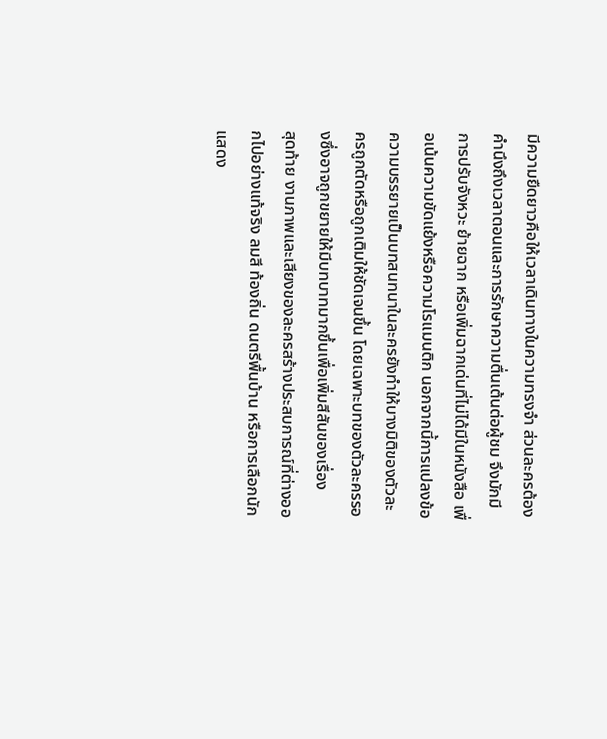มีความยืดยาวคือให้เวลาเดินทางในความทรงจำ ส่วนละครต้องคำนึงถึงเวลาตอนและการรักษาความตื่นเต้นต่อผู้ชม จึงมักมีการปรับจังหวะ ย้ายฉาก หรือเพิ่มฉากเด่นที่ไม่ได้มีในหนังสือ เพื่อเน้นความขัดแย้งหรือความโรแมนติก นอกจากนี้การแปลงข้อความบรรยายเป็นบทสนทนาในละครยังทำให้บางมิติของตัวละครถูกตัดหรือถูกเติมให้ชัดเจนขึ้น โดยเฉพาะบทของตัวละครรองซึ่งอาจถูกขยายให้มีบทบาทมากขึ้นเพื่อเพิ่มสีสันของเรื่อง
สุดท้าย งานภาพและเสียงของละครสร้างประสบการณ์ที่ต่างออกไปอย่างแท้จริง ลมสี ท้องถิ่น ดนตรีพื้นบ้าน หรือการเลือกนักแสดง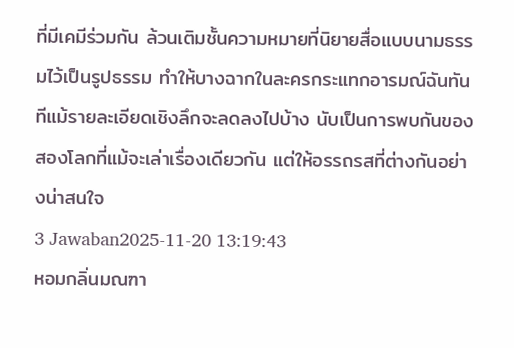ที่มีเคมีร่วมกัน ล้วนเติมชั้นความหมายที่นิยายสื่อแบบนามธรรมไว้เป็นรูปธรรม ทำให้บางฉากในละครกระแทกอารมณ์ฉันทันทีแม้รายละเอียดเชิงลึกจะลดลงไปบ้าง นับเป็นการพบกันของสองโลกที่แม้จะเล่าเรื่องเดียวกัน แต่ให้อรรถรสที่ต่างกันอย่างน่าสนใจ
3 Jawaban2025-11-20 13:19:43
หอมกลิ่นมณฑา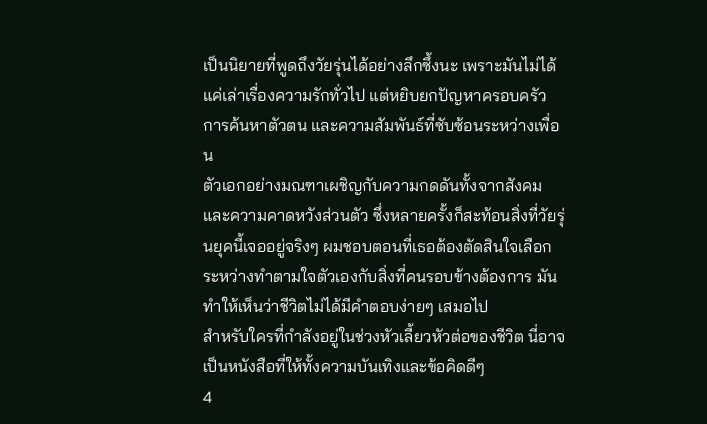เป็นนิยายที่พูดถึงวัยรุ่นได้อย่างลึกซึ้งนะ เพราะมันไม่ได้แค่เล่าเรื่องความรักทั่วไป แต่หยิบยกปัญหาครอบครัว การค้นหาตัวตน และความสัมพันธ์ที่ซับซ้อนระหว่างเพื่อน
ตัวเอกอย่างมณฑาเผชิญกับความกดดันทั้งจากสังคมและความคาดหวังส่วนตัว ซึ่งหลายครั้งก็สะท้อนสิ่งที่วัยรุ่นยุคนี้เจออยู่จริงๆ ผมชอบตอนที่เธอต้องตัดสินใจเลือกระหว่างทำตามใจตัวเองกับสิ่งที่คนรอบข้างต้องการ มันทำให้เห็นว่าชีวิตไม่ได้มีคำตอบง่ายๆ เสมอไป
สำหรับใครที่กำลังอยู่ในช่วงหัวเลี้ยวหัวต่อของชีวิต นี่อาจเป็นหนังสือที่ให้ทั้งความบันเทิงและข้อคิดดีๆ
4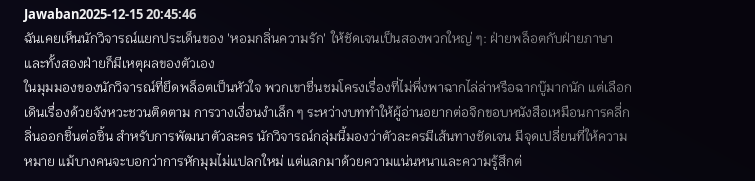Jawaban2025-12-15 20:45:46
ฉันเคยเห็นนักวิจารณ์แยกประเด็นของ 'หอมกลิ่นความรัก' ให้ชัดเจนเป็นสองพวกใหญ่ ๆ: ฝ่ายพล็อตกับฝ่ายภาษา และทั้งสองฝ่ายก็มีเหตุผลของตัวเอง
ในมุมมองของนักวิจารณ์ที่ยึดพล็อตเป็นหัวใจ พวกเขาชื่นชมโครงเรื่องที่ไม่พึ่งพาฉากไล่ล่าหรือฉากบู๊มากนัก แต่เลือกเดินเรื่องด้วยจังหวะชวนติดตาม การวางเงื่อนงำเล็ก ๆ ระหว่างบททำให้ผู้อ่านอยากต่อจิกขอบหนังสือเหมือนการคลี่กลิ่นออกชิ้นต่อชิ้น สำหรับการพัฒนาตัวละคร นักวิจารณ์กลุ่มนี้มองว่าตัวละครมีเส้นทางชัดเจน มีจุดเปลี่ยนที่ให้ความหมาย แม้บางคนจะบอกว่าการหักมุมไม่แปลกใหม่ แต่แลกมาด้วยความแน่นหนาและความรู้สึกต่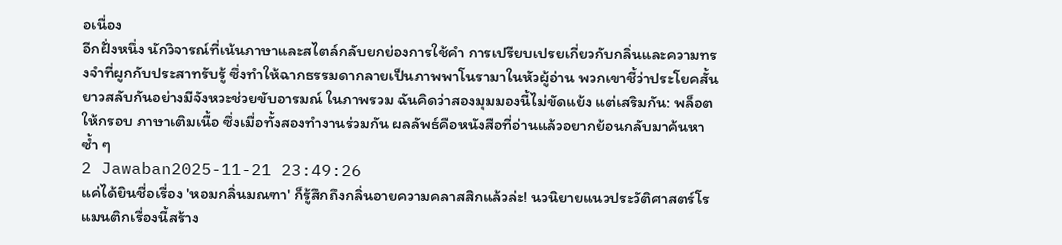อเนื่อง
อีกฝั่งหนึ่ง นักวิจารณ์ที่เน้นภาษาและสไตล์กลับยกย่องการใช้คำ การเปรียบเปรยเกี่ยวกับกลิ่นและความทรงจำที่ผูกกับประสาทรับรู้ ซึ่งทำให้ฉากธรรมดากลายเป็นภาพพาโนรามาในหัวผู้อ่าน พวกเขาชี้ว่าประโยคสั้นยาวสลับกันอย่างมีจังหวะช่วยขับอารมณ์ ในภาพรวม ฉันคิดว่าสองมุมมองนี้ไม่ขัดแย้ง แต่เสริมกัน: พล็อตให้กรอบ ภาษาเติมเนื้อ ซึ่งเมื่อทั้งสองทำงานร่วมกัน ผลลัพธ์คือหนังสือที่อ่านแล้วอยากย้อนกลับมาค้นหาซ้ำ ๆ
2 Jawaban2025-11-21 23:49:26
แค่ได้ยินชื่อเรื่อง 'หอมกลิ่นมณฑา' ก็รู้สึกถึงกลิ่นอายความคลาสสิกแล้วล่ะ! นวนิยายแนวประวัติศาสตร์โรแมนติกเรื่องนี้สร้าง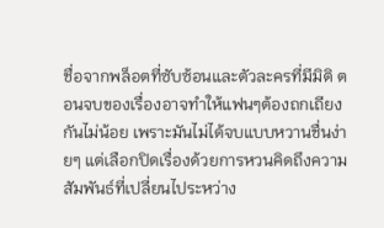ชื่อจากพล็อตที่ซับซ้อนและตัวละครที่มีมิติ ตอนจบของเรื่องอาจทำให้แฟนๆต้องถกเถียงกันไม่น้อย เพราะมันไม่ได้จบแบบหวานชื่นง่ายๆ แต่เลือกปิดเรื่องด้วยการหวนคิดถึงความสัมพันธ์ที่เปลี่ยนไประหว่าง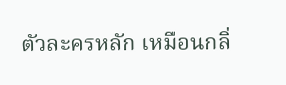ตัวละครหลัก เหมือนกลิ่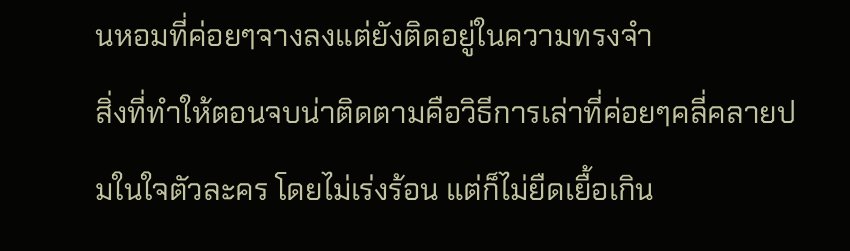นหอมที่ค่อยๆจางลงแต่ยังติดอยู่ในความทรงจำ
สิ่งที่ทำให้ตอนจบน่าติดตามคือวิธีการเล่าที่ค่อยๆคลี่คลายปมในใจตัวละคร โดยไม่เร่งร้อน แต่ก็ไม่ยืดเยื้อเกิน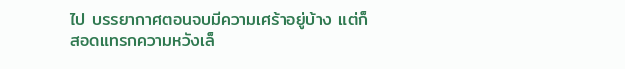ไป บรรยากาศตอนจบมีความเศร้าอยู่บ้าง แต่ก็สอดแทรกความหวังเล็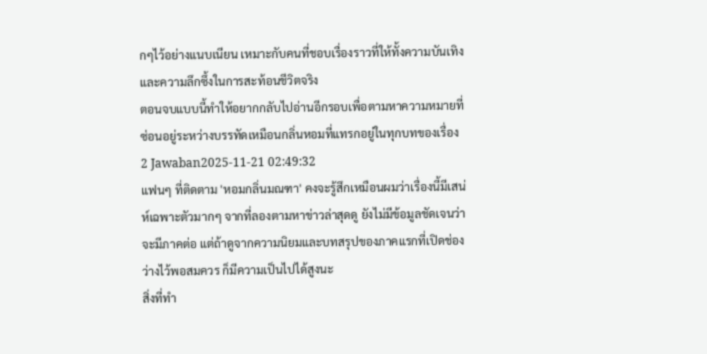กๆไว้อย่างแนบเนียน เหมาะกับคนที่ชอบเรื่องราวที่ให้ทั้งความบันเทิงและความลึกซึ้งในการสะท้อนชีวิตจริง
ตอนจบแบบนี้ทำให้อยากกลับไปอ่านอีกรอบเพื่อตามหาความหมายที่ซ่อนอยู่ระหว่างบรรทัดเหมือนกลิ่นหอมที่แทรกอยู่ในทุกบทของเรื่อง
2 Jawaban2025-11-21 02:49:32
แฟนๆ ที่ติดตาม 'หอมกลิ่นมณฑา' คงจะรู้สึกเหมือนผมว่าเรื่องนี้มีเสน่ห์เฉพาะตัวมากๆ จากที่ลองตามหาข่าวล่าสุดดู ยังไม่มีข้อมูลชัดเจนว่าจะมีภาคต่อ แต่ถ้าดูจากความนิยมและบทสรุปของภาคแรกที่เปิดช่องว่างไว้พอสมควร ก็มีความเป็นไปได้สูงนะ
สิ่งที่ทำ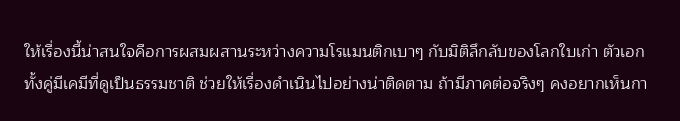ให้เรื่องนี้น่าสนใจคือการผสมผสานระหว่างความโรแมนติกเบาๆ กับมิติลึกลับของโลกใบเก่า ตัวเอกทั้งคู่มีเคมีที่ดูเป็นธรรมชาติ ช่วยให้เรื่องดำเนินไปอย่างน่าติดตาม ถ้ามีภาคต่อจริงๆ คงอยากเห็นกา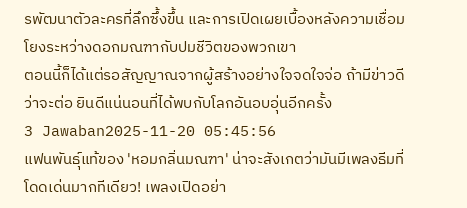รพัฒนาตัวละครที่ลึกซึ้งขึ้น และการเปิดเผยเบื้องหลังความเชื่อมโยงระหว่างดอกมณฑากับปมชีวิตของพวกเขา
ตอนนี้ก็ได้แต่รอสัญญาณจากผู้สร้างอย่างใจจดใจจ่อ ถ้ามีข่าวดีว่าจะต่อ ยินดีแน่นอนที่ได้พบกับโลกอันอบอุ่นอีกครั้ง
3 Jawaban2025-11-20 05:45:56
แฟนพันธุ์แท้ของ 'หอมกลิ่นมณฑา' น่าจะสังเกตว่ามันมีเพลงธีมที่โดดเด่นมากทีเดียว! เพลงเปิดอย่า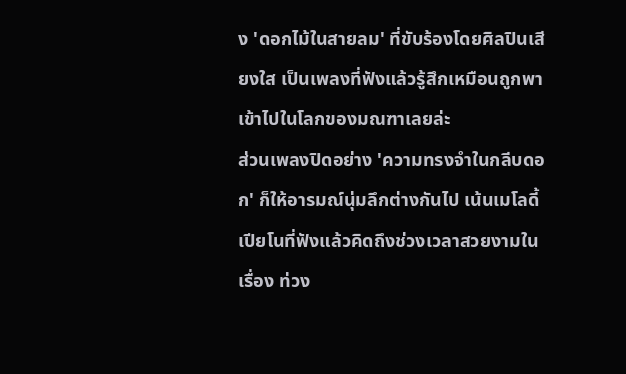ง 'ดอกไม้ในสายลม' ที่ขับร้องโดยศิลปินเสียงใส เป็นเพลงที่ฟังแล้วรู้สึกเหมือนถูกพาเข้าไปในโลกของมณฑาเลยล่ะ
ส่วนเพลงปิดอย่าง 'ความทรงจำในกลีบดอก' ก็ให้อารมณ์นุ่มลึกต่างกันไป เน้นเมโลดี้เปียโนที่ฟังแล้วคิดถึงช่วงเวลาสวยงามในเรื่อง ท่วง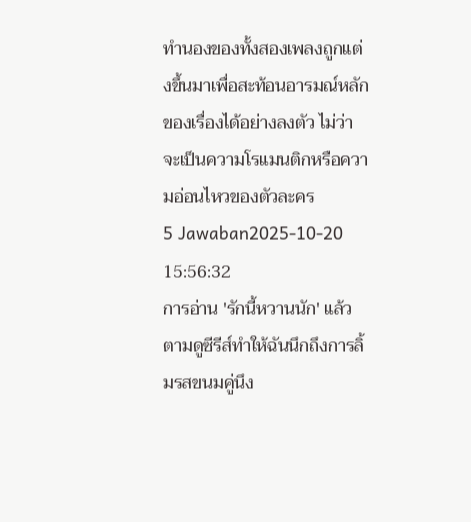ทำนองของทั้งสองเพลงถูกแต่งขึ้นมาเพื่อสะท้อนอารมณ์หลักของเรื่องได้อย่างลงตัว ไม่ว่าจะเป็นความโรแมนติกหรือความอ่อนไหวของตัวละคร
5 Jawaban2025-10-20 15:56:32
การอ่าน 'รักนี้หวานนัก' แล้วตามดูซีรีส์ทำให้ฉันนึกถึงการลิ้มรสขนมคู่นึง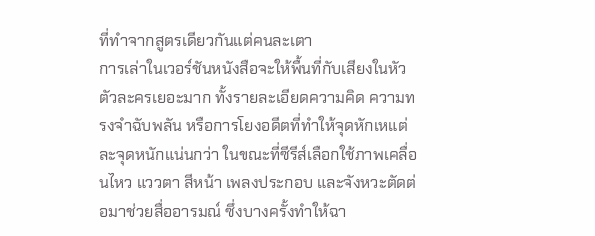ที่ทำจากสูตรเดียวกันแต่คนละเตา
การเล่าในเวอร์ชันหนังสือจะให้พื้นที่กับเสียงในหัวตัวละครเยอะมาก ทั้งรายละเอียดความคิด ความทรงจำฉับพลัน หรือการโยงอดีตที่ทำให้จุดหักเหแต่ละจุดหนักแน่นกว่า ในขณะที่ซีรีส์เลือกใช้ภาพเคลื่อนไหว แววตา สีหน้า เพลงประกอบ และจังหวะตัดต่อมาช่วยสื่ออารมณ์ ซึ่งบางครั้งทำให้ฉา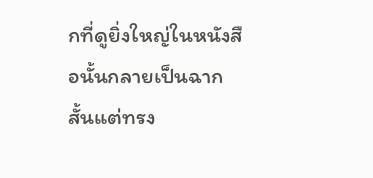กที่ดูยิ่งใหญ่ในหนังสือนั้นกลายเป็นฉากสั้นแต่ทรง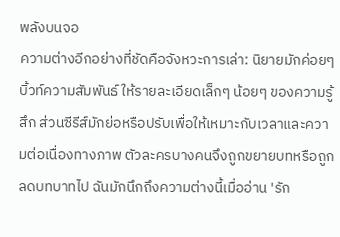พลังบนจอ
ความต่างอีกอย่างที่ชัดคือจังหวะการเล่า: นิยายมักค่อยๆ บิ้วท์ความสัมพันธ์ ให้รายละเอียดเล็กๆ น้อยๆ ของความรู้สึก ส่วนซีรีส์มักย่อหรือปรับเพื่อให้เหมาะกับเวลาและความต่อเนื่องทางภาพ ตัวละครบางคนจึงถูกขยายบทหรือถูกลดบทบาทไป ฉันมักนึกถึงความต่างนี้เมื่ออ่าน 'รัก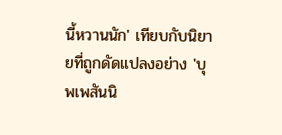นี้หวานนัก' เทียบกับนิยายที่ถูกดัดแปลงอย่าง 'บุพเพสันนิ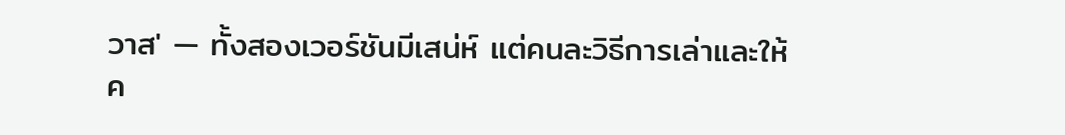วาส' — ทั้งสองเวอร์ชันมีเสน่ห์ แต่คนละวิธีการเล่าและให้ค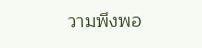วามพึงพอ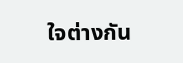ใจต่างกัน